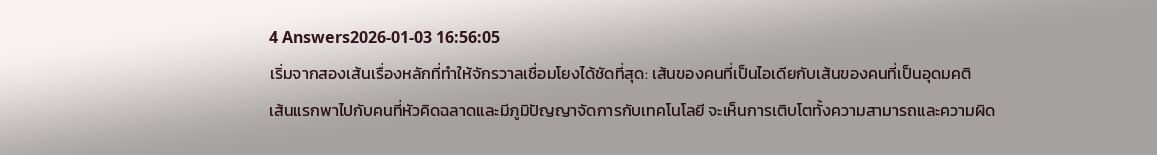4 Answers2026-01-03 16:56:05
เริ่มจากสองเส้นเรื่องหลักที่ทำให้จักรวาลเชื่อมโยงได้ชัดที่สุด: เส้นของคนที่เป็นไอเดียกับเส้นของคนที่เป็นอุดมคติ
เส้นแรกพาไปกับคนที่หัวคิดฉลาดและมีภูมิปัญญาจัดการกับเทคโนโลยี จะเห็นการเติบโตทั้งความสามารถและความผิด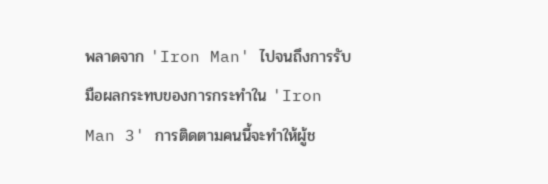พลาดจาก 'Iron Man' ไปจนถึงการรับมือผลกระทบของการกระทำใน 'Iron Man 3' การติดตามคนนี้จะทำให้ผู้ช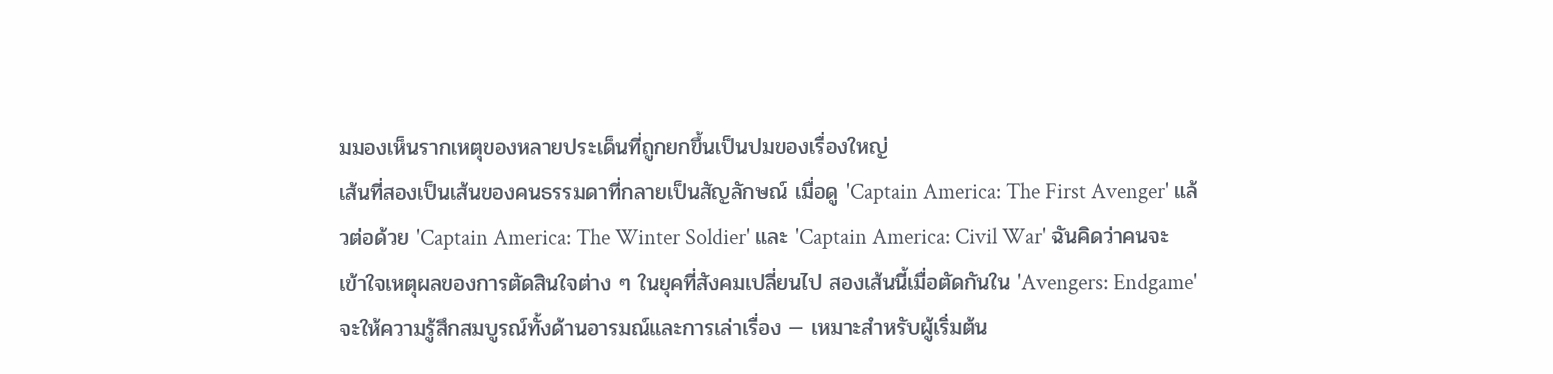มมองเห็นรากเหตุของหลายประเด็นที่ถูกยกขึ้นเป็นปมของเรื่องใหญ่
เส้นที่สองเป็นเส้นของคนธรรมดาที่กลายเป็นสัญลักษณ์ เมื่อดู 'Captain America: The First Avenger' แล้วต่อด้วย 'Captain America: The Winter Soldier' และ 'Captain America: Civil War' ฉันคิดว่าคนจะเข้าใจเหตุผลของการตัดสินใจต่าง ๆ ในยุคที่สังคมเปลี่ยนไป สองเส้นนี้เมื่อตัดกันใน 'Avengers: Endgame' จะให้ความรู้สึกสมบูรณ์ทั้งด้านอารมณ์และการเล่าเรื่อง — เหมาะสำหรับผู้เริ่มต้น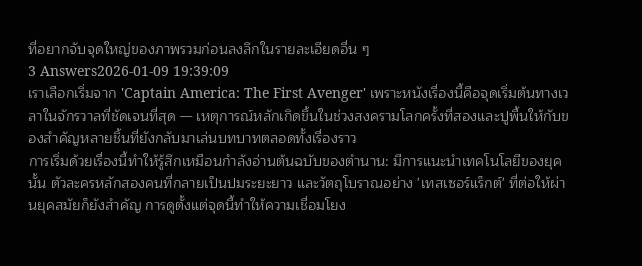ที่อยากจับจุดใหญ่ของภาพรวมก่อนลงลึกในรายละเอียดอื่น ๆ
3 Answers2026-01-09 19:39:09
เราเลือกเริ่มจาก 'Captain America: The First Avenger' เพราะหนังเรื่องนี้คือจุดเริ่มต้นทางเวลาในจักรวาลที่ชัดเจนที่สุด — เหตุการณ์หลักเกิดขึ้นในช่วงสงครามโลกครั้งที่สองและปูพื้นให้กับของสำคัญหลายชิ้นที่ยังกลับมาเล่นบทบาทตลอดทั้งเรื่องราว
การเริ่มด้วยเรื่องนี้ทำให้รู้สึกเหมือนกำลังอ่านต้นฉบับของตำนาน: มีการแนะนำเทคโนโลยีของยุคนั้น ตัวละครหลักสองคนที่กลายเป็นปมระยะยาว และวัตถุโบราณอย่าง 'เทสเซอร์แร็กต์' ที่ต่อให้ผ่านยุคสมัยก็ยังสำคัญ การดูตั้งแต่จุดนี้ทำให้ความเชื่อมโยง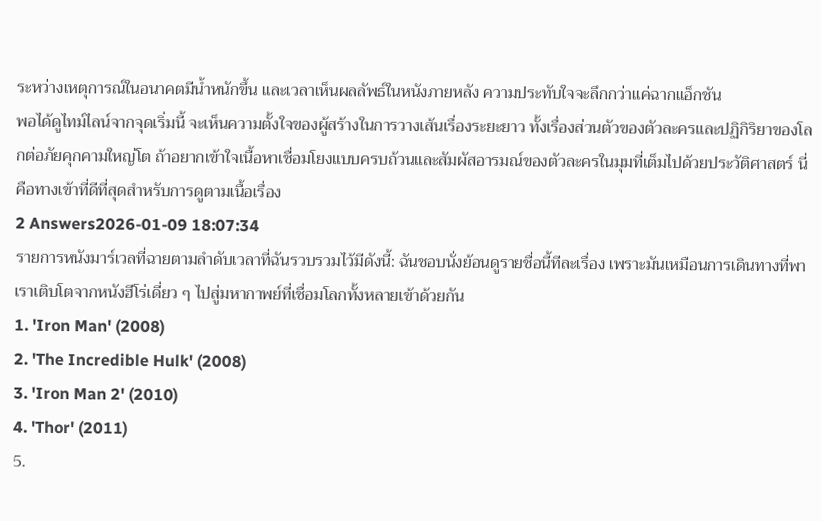ระหว่างเหตุการณ์ในอนาคตมีน้ำหนักขึ้น และเวลาเห็นผลลัพธ์ในหนังภายหลัง ความประทับใจจะลึกกว่าแค่ฉากแอ็กชัน
พอได้ดูไทม์ไลน์จากจุดเริ่มนี้ จะเห็นความตั้งใจของผู้สร้างในการวางเส้นเรื่องระยะยาว ทั้งเรื่องส่วนตัวของตัวละครและปฏิกิริยาของโลกต่อภัยคุกคามใหญ่โต ถ้าอยากเข้าใจเนื้อหาเชื่อมโยงแบบครบถ้วนและสัมผัสอารมณ์ของตัวละครในมุมที่เต็มไปด้วยประวัติศาสตร์ นี่คือทางเข้าที่ดีที่สุดสำหรับการดูตามเนื้อเรื่อง
2 Answers2026-01-09 18:07:34
รายการหนังมาร์เวลที่ฉายตามลำดับเวลาที่ฉันรวบรวมไว้มีดังนี้: ฉันชอบนั่งย้อนดูรายชื่อนี้ทีละเรื่อง เพราะมันเหมือนการเดินทางที่พาเราเติบโตจากหนังฮีโร่เดี่ยว ๆ ไปสู่มหากาพย์ที่เชื่อมโลกทั้งหลายเข้าด้วยกัน
1. 'Iron Man' (2008)
2. 'The Incredible Hulk' (2008)
3. 'Iron Man 2' (2010)
4. 'Thor' (2011)
5.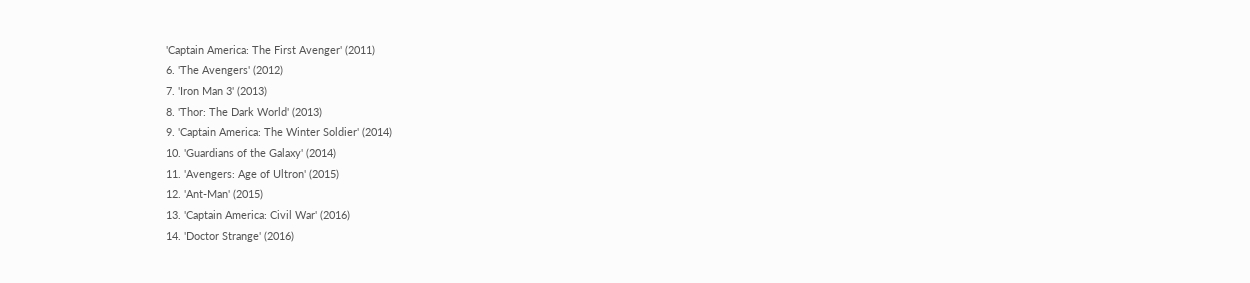'Captain America: The First Avenger' (2011)
6. 'The Avengers' (2012)
7. 'Iron Man 3' (2013)
8. 'Thor: The Dark World' (2013)
9. 'Captain America: The Winter Soldier' (2014)
10. 'Guardians of the Galaxy' (2014)
11. 'Avengers: Age of Ultron' (2015)
12. 'Ant-Man' (2015)
13. 'Captain America: Civil War' (2016)
14. 'Doctor Strange' (2016)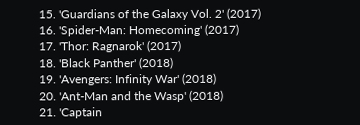15. 'Guardians of the Galaxy Vol. 2' (2017)
16. 'Spider-Man: Homecoming' (2017)
17. 'Thor: Ragnarok' (2017)
18. 'Black Panther' (2018)
19. 'Avengers: Infinity War' (2018)
20. 'Ant-Man and the Wasp' (2018)
21. 'Captain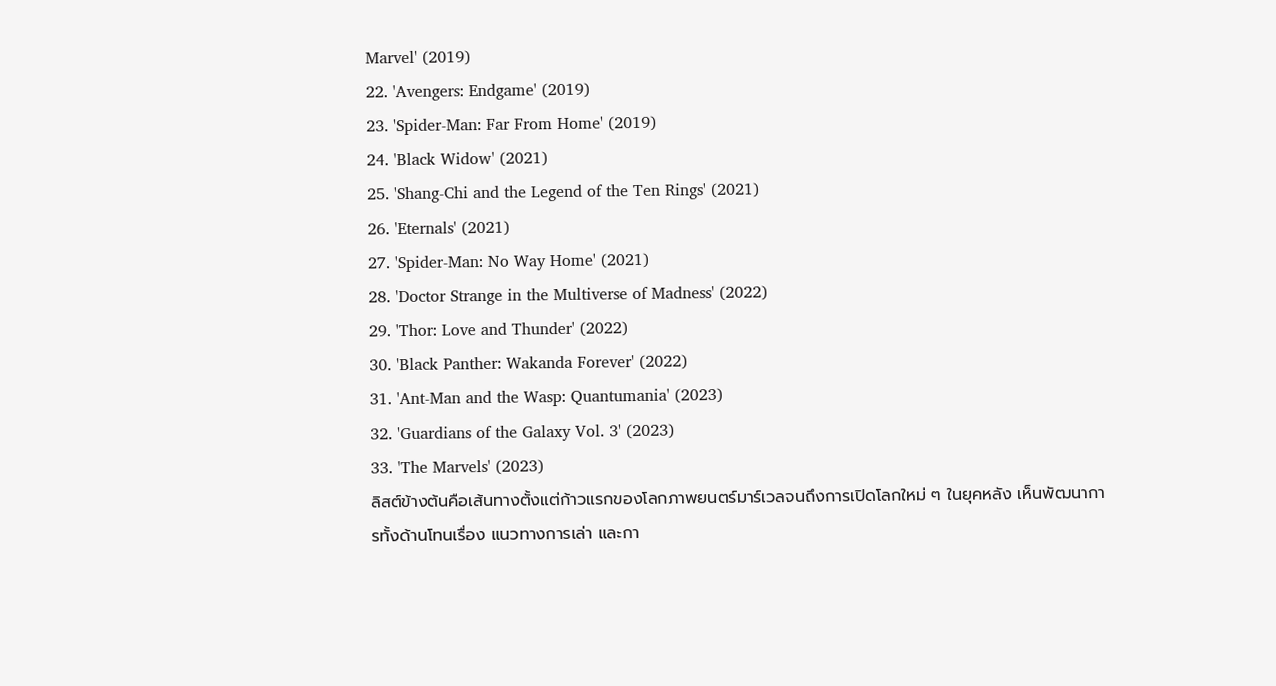Marvel' (2019)
22. 'Avengers: Endgame' (2019)
23. 'Spider-Man: Far From Home' (2019)
24. 'Black Widow' (2021)
25. 'Shang-Chi and the Legend of the Ten Rings' (2021)
26. 'Eternals' (2021)
27. 'Spider-Man: No Way Home' (2021)
28. 'Doctor Strange in the Multiverse of Madness' (2022)
29. 'Thor: Love and Thunder' (2022)
30. 'Black Panther: Wakanda Forever' (2022)
31. 'Ant-Man and the Wasp: Quantumania' (2023)
32. 'Guardians of the Galaxy Vol. 3' (2023)
33. 'The Marvels' (2023)
ลิสต์ข้างต้นคือเส้นทางตั้งแต่ก้าวแรกของโลกภาพยนตร์มาร์เวลจนถึงการเปิดโลกใหม่ ๆ ในยุคหลัง เห็นพัฒนาการทั้งด้านโทนเรื่อง แนวทางการเล่า และกา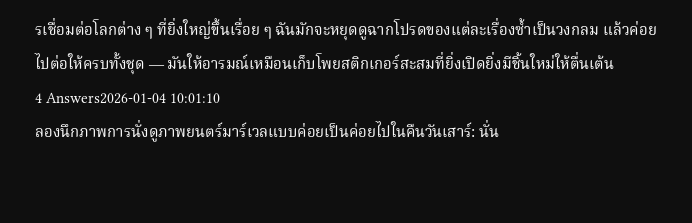รเชื่อมต่อโลกต่าง ๆ ที่ยิ่งใหญ่ขึ้นเรื่อย ๆ ฉันมักจะหยุดดูฉากโปรดของแต่ละเรื่องซ้ำเป็นวงกลม แล้วค่อยไปต่อให้ครบทั้งชุด — มันให้อารมณ์เหมือนเก็บโพยสติกเกอร์สะสมที่ยิ่งเปิดยิ่งมีชิ้นใหม่ให้ตื่นเต้น
4 Answers2026-01-04 10:01:10
ลองนึกภาพการนั่งดูภาพยนตร์มาร์เวลแบบค่อยเป็นค่อยไปในคืนวันเสาร์: นั่น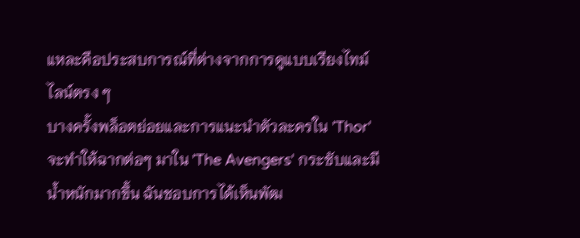แหละคือประสบการณ์ที่ต่างจากการดูแบบเรียงไทม์ไลน์ตรง ๆ
บางครั้งพล็อตย่อยและการแนะนำตัวละครใน 'Thor' จะทำให้ฉากต่อๆ มาใน 'The Avengers' กระชับและมีน้ำหนักมากขึ้น ฉันชอบการได้เห็นพัฒ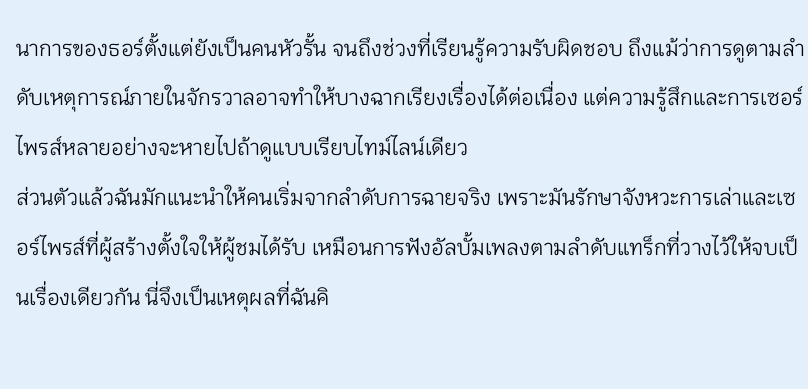นาการของธอร์ตั้งแต่ยังเป็นคนหัวรั้น จนถึงช่วงที่เรียนรู้ความรับผิดชอบ ถึงแม้ว่าการดูตามลำดับเหตุการณ์ภายในจักรวาลอาจทำให้บางฉากเรียงเรื่องได้ต่อเนื่อง แต่ความรู้สึกและการเซอร์ไพรส์หลายอย่างจะหายไปถ้าดูแบบเรียบไทม์ไลน์เดียว
ส่วนตัวแล้วฉันมักแนะนำให้คนเริ่มจากลำดับการฉายจริง เพราะมันรักษาจังหวะการเล่าและเซอร์ไพรส์ที่ผู้สร้างตั้งใจให้ผู้ชมได้รับ เหมือนการฟังอัลบั้มเพลงตามลำดับแทร็กที่วางไว้ให้จบเป็นเรื่องเดียวกัน นี่จึงเป็นเหตุผลที่ฉันคิ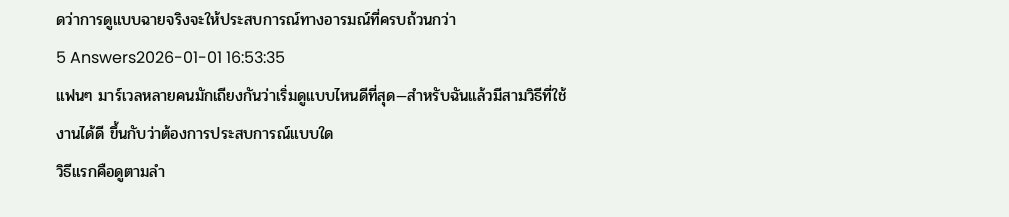ดว่าการดูแบบฉายจริงจะให้ประสบการณ์ทางอารมณ์ที่ครบถ้วนกว่า
5 Answers2026-01-01 16:53:35
แฟนๆ มาร์เวลหลายคนมักเถียงกันว่าเริ่มดูแบบไหนดีที่สุด—สำหรับฉันแล้วมีสามวิธีที่ใช้งานได้ดี ขึ้นกับว่าต้องการประสบการณ์แบบใด
วิธีแรกคือดูตามลำ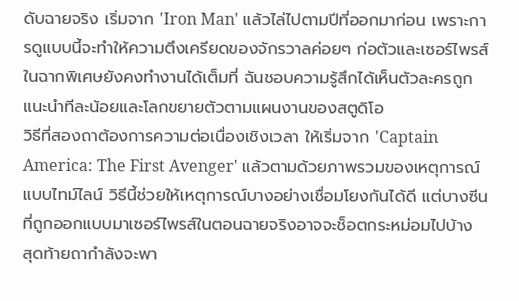ดับฉายจริง เริ่มจาก 'Iron Man' แล้วไล่ไปตามปีที่ออกมาก่อน เพราะการดูแบบนี้จะทำให้ความตึงเครียดของจักรวาลค่อยๆ ก่อตัวและเซอร์ไพรส์ในฉากพิเศษยังคงทำงานได้เต็มที่ ฉันชอบความรู้สึกได้เห็นตัวละครถูกแนะนำทีละน้อยและโลกขยายตัวตามแผนงานของสตูดิโอ
วิธีที่สองถาต้องการความต่อเนื่องเชิงเวลา ให้เริ่มจาก 'Captain America: The First Avenger' แล้วตามด้วยภาพรวมของเหตุการณ์แบบไทม์ไลน์ วิธีนี้ช่วยให้เหตุการณ์บางอย่างเชื่อมโยงกันได้ดี แต่บางซีนที่ถูกออกแบบมาเซอร์ไพรส์ในตอนฉายจริงอาจจะช็อตกระหม่อมไปบ้าง
สุดท้ายถากำลังจะพา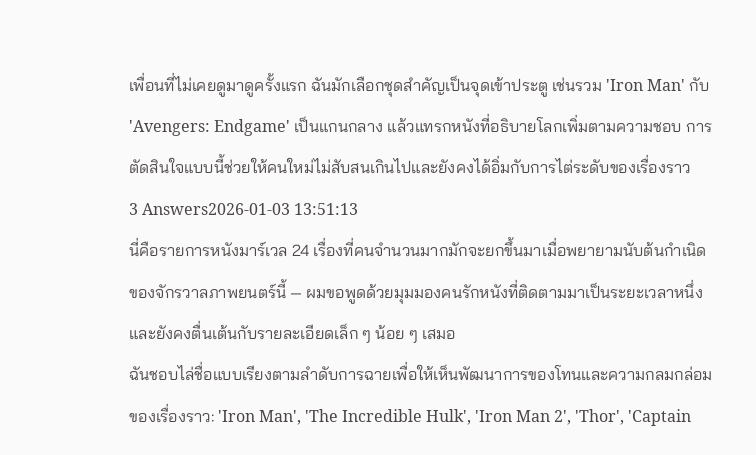เพื่อนที่ไม่เคยดูมาดูครั้งแรก ฉันมักเลือกชุดสำคัญเป็นจุดเข้าประตู เช่นรวม 'Iron Man' กับ 'Avengers: Endgame' เป็นแกนกลาง แล้วแทรกหนังที่อธิบายโลกเพิ่มตามความชอบ การตัดสินใจแบบนี้ช่วยให้คนใหม่ไม่สับสนเกินไปและยังคงได้อิ่มกับการไต่ระดับของเรื่องราว
3 Answers2026-01-03 13:51:13
นี่คือรายการหนังมาร์เวล 24 เรื่องที่คนจำนวนมากมักจะยกขึ้นมาเมื่อพยายามนับต้นกำเนิดของจักรวาลภาพยนตร์นี้ — ผมขอพูดด้วยมุมมองคนรักหนังที่ติดตามมาเป็นระยะเวลาหนึ่งและยังคงตื่นเต้นกับรายละเอียดเล็ก ๆ น้อย ๆ เสมอ
ฉันชอบไล่ชื่อแบบเรียงตามลำดับการฉายเพื่อให้เห็นพัฒนาการของโทนและความกลมกล่อมของเรื่องราว: 'Iron Man', 'The Incredible Hulk', 'Iron Man 2', 'Thor', 'Captain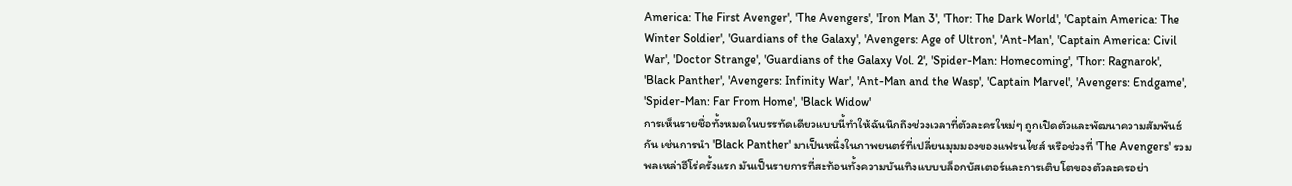America: The First Avenger', 'The Avengers', 'Iron Man 3', 'Thor: The Dark World', 'Captain America: The Winter Soldier', 'Guardians of the Galaxy', 'Avengers: Age of Ultron', 'Ant-Man', 'Captain America: Civil War', 'Doctor Strange', 'Guardians of the Galaxy Vol. 2', 'Spider-Man: Homecoming', 'Thor: Ragnarok', 'Black Panther', 'Avengers: Infinity War', 'Ant-Man and the Wasp', 'Captain Marvel', 'Avengers: Endgame', 'Spider-Man: Far From Home', 'Black Widow'
การเห็นรายชื่อทั้งหมดในบรรทัดเดียวแบบนี้ทำให้ฉันนึกถึงช่วงเวลาที่ตัวละครใหม่ๆ ถูกเปิดตัวและพัฒนาความสัมพันธ์กัน เช่นการนำ 'Black Panther' มาเป็นหนึ่งในภาพยนตร์ที่เปลี่ยนมุมมองของแฟรนไชส์ หรือช่วงที่ 'The Avengers' รวมพลเหล่าฮีโร่ครั้งแรก มันเป็นรายการที่สะท้อนทั้งความบันเทิงแบบบล็อกบัสเตอร์และการเติบโตของตัวละครอย่า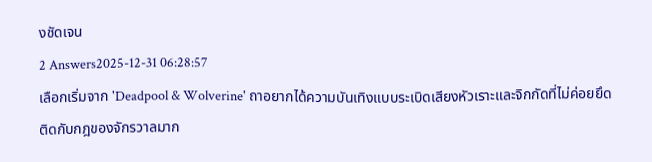งชัดเจน
2 Answers2025-12-31 06:28:57
เลือกเริ่มจาก 'Deadpool & Wolverine' ถาอยากได้ความบันเทิงแบบระเบิดเสียงหัวเราะและจิกกัดที่ไม่ค่อยยึดติดกับกฎของจักรวาลมาก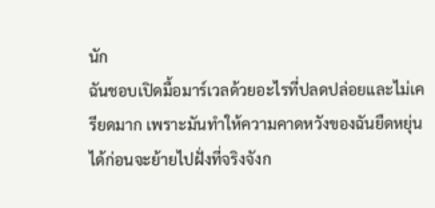นัก
ฉันชอบเปิดมื้อมาร์เวลด้วยอะไรที่ปลดปล่อยและไม่เครียดมาก เพราะมันทำให้ความคาดหวังของฉันยืดหยุ่นได้ก่อนจะย้ายไปฝั่งที่จริงจังก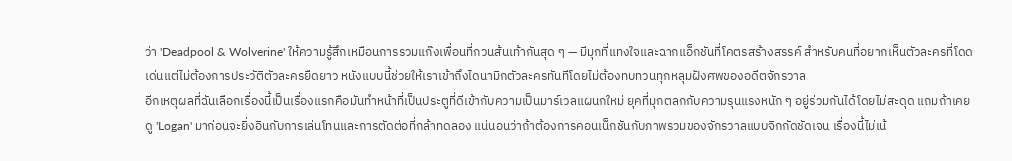ว่า 'Deadpool & Wolverine' ให้ความรู้สึกเหมือนการรวมแก๊งเพื่อนที่กวนส้นเท้ากันสุด ๆ — มีมุกที่แทงใจและฉากแอ็กชันที่โคตรสร้างสรรค์ สำหรับคนที่อยากเห็นตัวละครที่โดดเด่นแต่ไม่ต้องการประวัติตัวละครยืดยาว หนังแบบนี้ช่วยให้เราเข้าถึงไดนามิกตัวละครทันทีโดยไม่ต้องทบทวนทุกหลุมฝังศพของอดีตจักรวาล
อีกเหตุผลที่ฉันเลือกเรื่องนี้เป็นเรื่องแรกคือมันทำหน้าที่เป็นประตูที่ดีเข้ากับความเป็นมาร์เวลแผนกใหม่ ยุคที่มุกตลกกับความรุนแรงหนัก ๆ อยู่ร่วมกันได้โดยไม่สะดุด แถมถ้าเคยดู 'Logan' มาก่อนจะยิ่งอินกับการเล่นโทนและการตัดต่อที่กล้าทดลอง แน่นอนว่าถ้าต้องการคอนเน็กชันกับภาพรวมของจักรวาลแบบจิกกัดชัดเจน เรื่องนี้ไม่เน้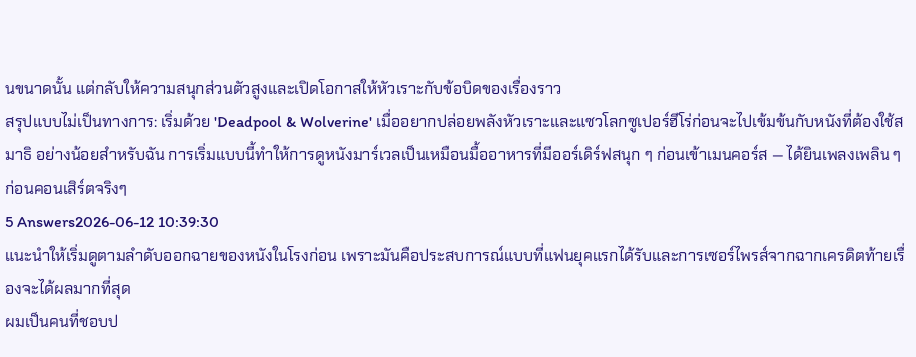นขนาดนั้น แต่กลับให้ความสนุกส่วนตัวสูงและเปิดโอกาสให้หัวเราะกับข้อบิดของเรื่องราว
สรุปแบบไม่เป็นทางการ: เริ่มด้วย 'Deadpool & Wolverine' เมื่ออยากปล่อยพลังหัวเราะและแซวโลกซูเปอร์ฮีโร่ก่อนจะไปเข้มข้นกับหนังที่ต้องใช้สมาธิ อย่างน้อยสำหรับฉัน การเริ่มแบบนี้ทำให้การดูหนังมาร์เวลเป็นเหมือนมื้ออาหารที่มีออร์เดิร์ฟสนุก ๆ ก่อนเข้าเมนคอร์ส — ได้ยินเพลงเพลิน ๆ ก่อนคอนเสิร์ตจริงๆ
5 Answers2026-06-12 10:39:30
แนะนำให้เริ่มดูตามลำดับออกฉายของหนังในโรงก่อน เพราะมันคือประสบการณ์แบบที่แฟนยุคแรกได้รับและการเซอร์ไพรส์จากฉากเครดิตท้ายเรื่องจะได้ผลมากที่สุด
ผมเป็นคนที่ชอบป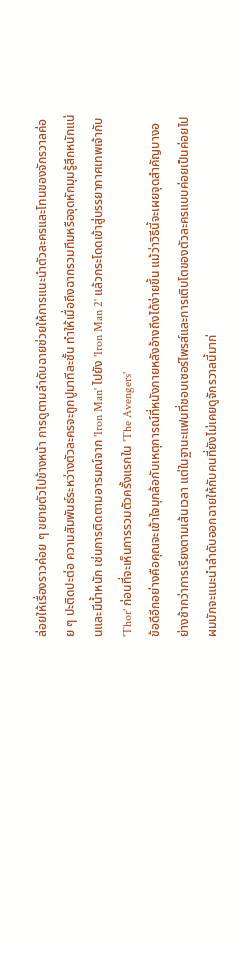ล่อยให้เรื่องราวค่อย ๆ ขยายตัวไปข้างหน้า การดูตามลำดับฉายช่วยให้การแนะนำตัวละครและโทนของจักรวาลค่อย ๆ ปะติดปะต่อ ความสัมพันธ์ระหว่างตัวละครจะถูกปูมาทีละชั้น ทำให้เมื่อถึงฉากรวมทีมหรือจุดหักมุมรู้สึกหนักแน่นและมีน้ำหนัก เช่นการติดตามอารมณ์จาก 'Iron Man' ไปยัง 'Iron Man 2' แล้วกระโดดเข้าสู่บรรยากาศเทพเจ้ากับ 'Thor' ก่อนที่จะเห็นการรวมตัวครั้งแรกใน 'The Avengers'
ข้อดีอีกอย่างคือคุณจะเข้าใจมุกล้อกับเหตุการณ์ที่หนังภายหลังอ้างถึงได้ง่ายขึ้น แม้ว่าวิธีนี้จะเผยจุดสำคัญบางอย่างช้ากว่าการเรียงตามเส้นเวลา แต่ในฐานะแฟนที่ชอบเซอร์ไพรส์และการเติบโตของตัวละครแบบค่อยเป็นค่อยไป ผมมักจะแนะนำลำดับออกฉายให้กับคนที่ยังไม่เคยดูจักรวาลนี้มาก่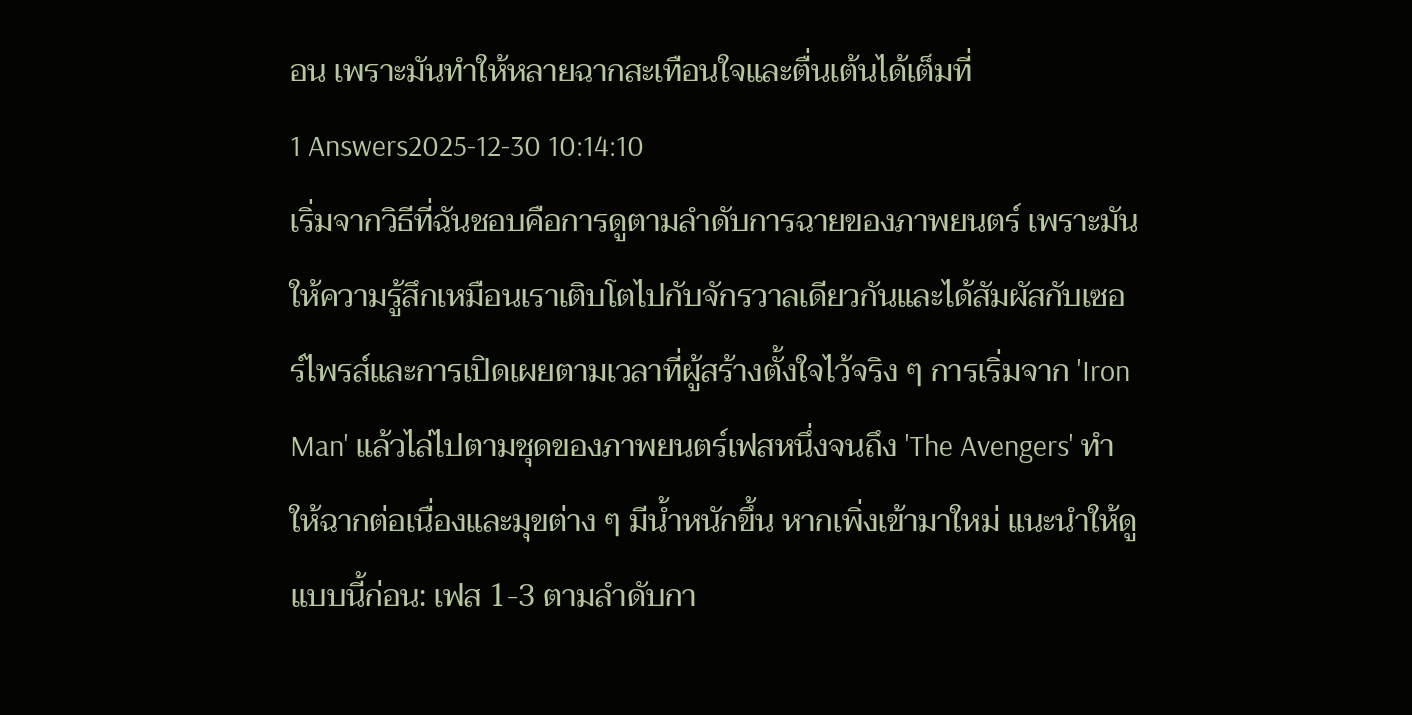อน เพราะมันทำให้หลายฉากสะเทือนใจและตื่นเต้นได้เต็มที่
1 Answers2025-12-30 10:14:10
เริ่มจากวิธีที่ฉันชอบคือการดูตามลำดับการฉายของภาพยนตร์ เพราะมันให้ความรู้สึกเหมือนเราเติบโตไปกับจักรวาลเดียวกันและได้สัมผัสกับเซอร์ไพรส์และการเปิดเผยตามเวลาที่ผู้สร้างตั้งใจไว้จริง ๆ การเริ่มจาก 'Iron Man' แล้วไล่ไปตามชุดของภาพยนตร์เฟสหนึ่งจนถึง 'The Avengers' ทำให้ฉากต่อเนื่องและมุขต่าง ๆ มีน้ำหนักขึ้น หากเพิ่งเข้ามาใหม่ แนะนำให้ดูแบบนี้ก่อน: เฟส 1-3 ตามลำดับกา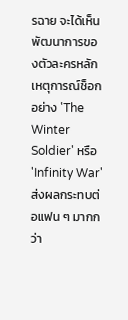รฉาย จะได้เห็นพัฒนาการของตัวละครหลัก เหตุการณ์ช็อกอย่าง 'The Winter Soldier' หรือ 'Infinity War' ส่งผลกระทบต่อแฟน ๆ มากกว่า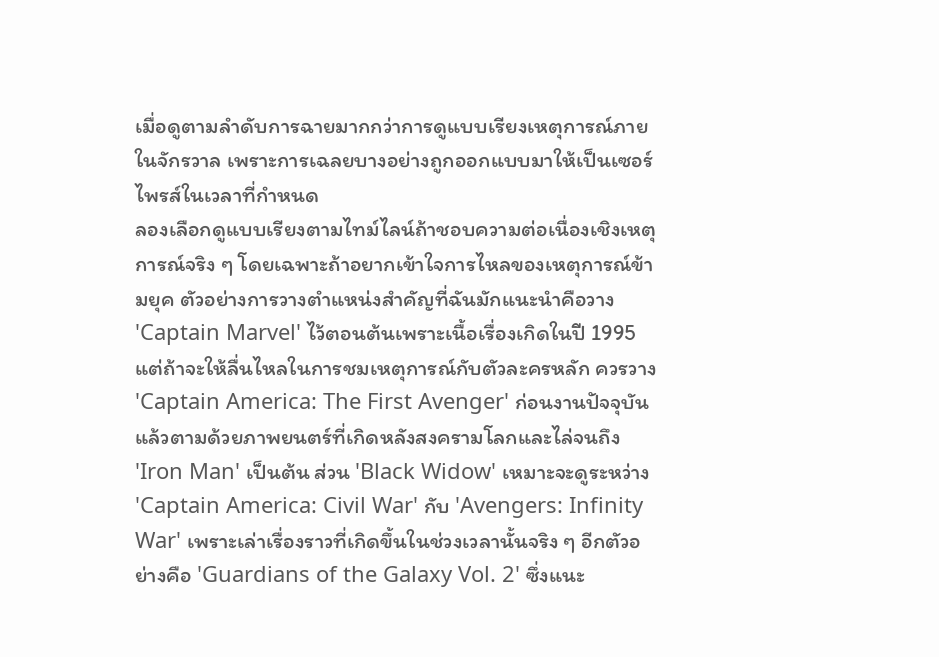เมื่อดูตามลำดับการฉายมากกว่าการดูแบบเรียงเหตุการณ์ภายในจักรวาล เพราะการเฉลยบางอย่างถูกออกแบบมาให้เป็นเซอร์ไพรส์ในเวลาที่กำหนด
ลองเลือกดูแบบเรียงตามไทม์ไลน์ถ้าชอบความต่อเนื่องเชิงเหตุการณ์จริง ๆ โดยเฉพาะถ้าอยากเข้าใจการไหลของเหตุการณ์ข้ามยุค ตัวอย่างการวางตำแหน่งสำคัญที่ฉันมักแนะนำคือวาง 'Captain Marvel' ไว้ตอนต้นเพราะเนื้อเรื่องเกิดในปี 1995 แต่ถ้าจะให้ลื่นไหลในการชมเหตุการณ์กับตัวละครหลัก ควรวาง 'Captain America: The First Avenger' ก่อนงานปัจจุบัน แล้วตามด้วยภาพยนตร์ที่เกิดหลังสงครามโลกและไล่จนถึง 'Iron Man' เป็นต้น ส่วน 'Black Widow' เหมาะจะดูระหว่าง 'Captain America: Civil War' กับ 'Avengers: Infinity War' เพราะเล่าเรื่องราวที่เกิดขึ้นในช่วงเวลานั้นจริง ๆ อีกตัวอย่างคือ 'Guardians of the Galaxy Vol. 2' ซึ่งแนะ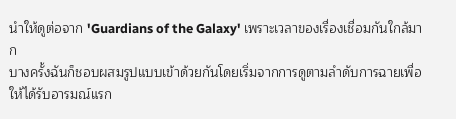นำให้ดูต่อจาก 'Guardians of the Galaxy' เพราะเวลาของเรื่องเชื่อมกันใกล้มาก
บางครั้งฉันก็ชอบผสมรูปแบบเข้าด้วยกันโดยเริ่มจากการดูตามลำดับการฉายเพื่อให้ได้รับอารมณ์แรก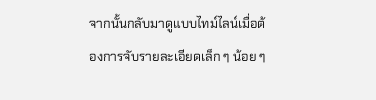จากนั้นกลับมาดูแบบไทม์ไลน์เมื่อต้องการจับรายละเอียดเล็ก ๆ น้อย ๆ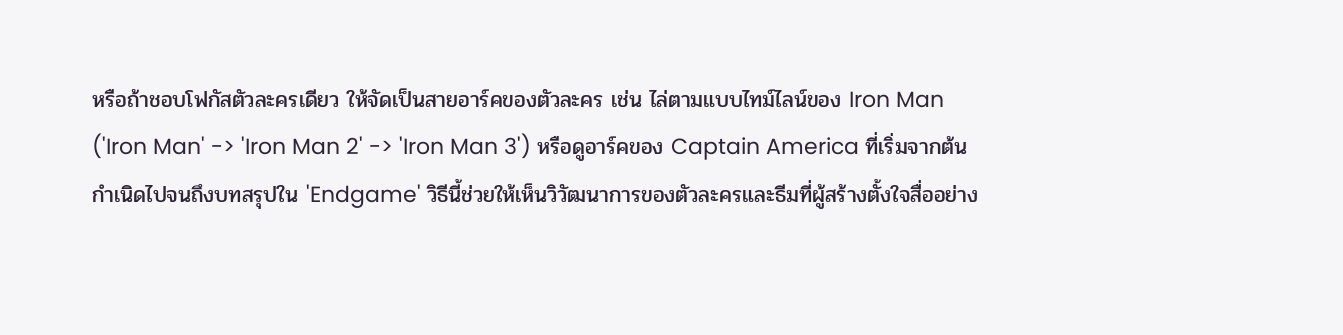หรือถ้าชอบโฟกัสตัวละครเดียว ให้จัดเป็นสายอาร์คของตัวละคร เช่น ไล่ตามแบบไทม์ไลน์ของ Iron Man ('Iron Man' -> 'Iron Man 2' -> 'Iron Man 3') หรือดูอาร์คของ Captain America ที่เริ่มจากต้นกำเนิดไปจนถึงบทสรุปใน 'Endgame' วิธีนี้ช่วยให้เห็นวิวัฒนาการของตัวละครและธีมที่ผู้สร้างตั้งใจสื่ออย่าง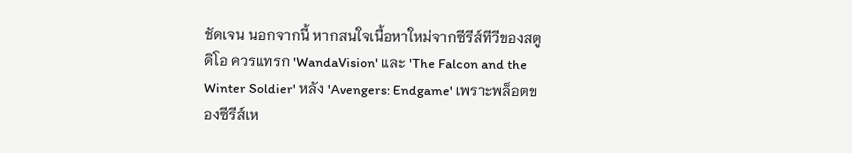ชัดเจน นอกจากนี้ หากสนใจเนื้อหาใหม่จากซีรีส์ทีวีของสตูดิโอ ควรแทรก 'WandaVision' และ 'The Falcon and the Winter Soldier' หลัง 'Avengers: Endgame' เพราะพล็อตของซีรีส์เห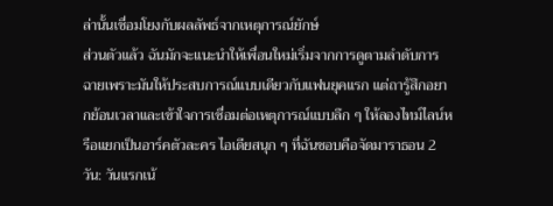ล่านั้นเชื่อมโยงกับผลลัพธ์จากเหตุการณ์ยักษ์
ส่วนตัวแล้ว ฉันมักจะแนะนำให้เพื่อนใหม่เริ่มจากการดูตามลำดับการฉายเพราะมันให้ประสบการณ์แบบเดียวกับแฟนยุคแรก แต่ถารู้สึกอยากย้อนเวลาและเข้าใจการเชื่อมต่อเหตุการณ์แบบลึก ๆ ให้ลองไทม์ไลน์หรือแยกเป็นอาร์คตัวละคร ไอเดียสนุก ๆ ที่ฉันชอบคือจัดมาราธอน 2 วัน: วันแรกเน้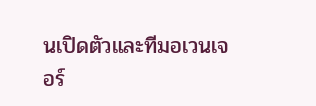นเปิดตัวและทีมอเวนเจอร์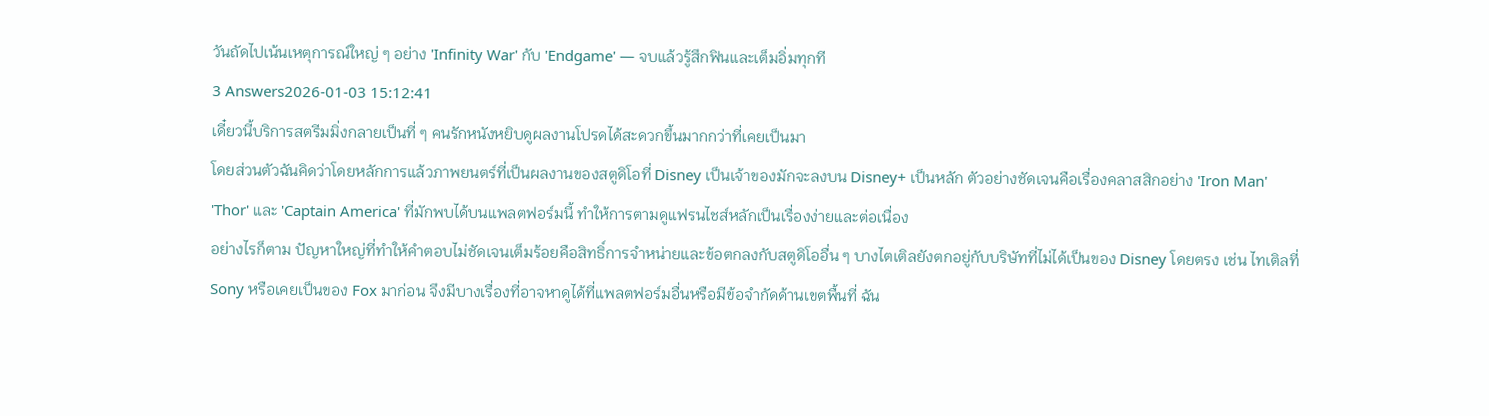วันถัดไปเน้นเหตุการณ์ใหญ่ ๆ อย่าง 'Infinity War' กับ 'Endgame' — จบแล้วรู้สึกฟินและเต็มอิ่มทุกที
3 Answers2026-01-03 15:12:41
เดี๋ยวนี้บริการสตรีมมิ่งกลายเป็นที่ ๆ คนรักหนังหยิบดูผลงานโปรดได้สะดวกขึ้นมากกว่าที่เคยเป็นมา
โดยส่วนตัวฉันคิดว่าโดยหลักการแล้วภาพยนตร์ที่เป็นผลงานของสตูดิโอที่ Disney เป็นเจ้าของมักจะลงบน Disney+ เป็นหลัก ตัวอย่างชัดเจนคือเรื่องคลาสสิกอย่าง 'Iron Man' 'Thor' และ 'Captain America' ที่มักพบได้บนแพลตฟอร์มนี้ ทำให้การตามดูแฟรนไชส์หลักเป็นเรื่องง่ายและต่อเนื่อง
อย่างไรก็ตาม ปัญหาใหญ่ที่ทำให้คำตอบไม่ชัดเจนเต็มร้อยคือสิทธิ์การจำหน่ายและข้อตกลงกับสตูดิโออื่น ๆ บางไตเติลยังตกอยู่กับบริษัทที่ไม่ได้เป็นของ Disney โดยตรง เช่น ไทเติลที่ Sony หรือเคยเป็นของ Fox มาก่อน จึงมีบางเรื่องที่อาจหาดูได้ที่แพลตฟอร์มอื่นหรือมีข้อจำกัดด้านเขตพื้นที่ ฉัน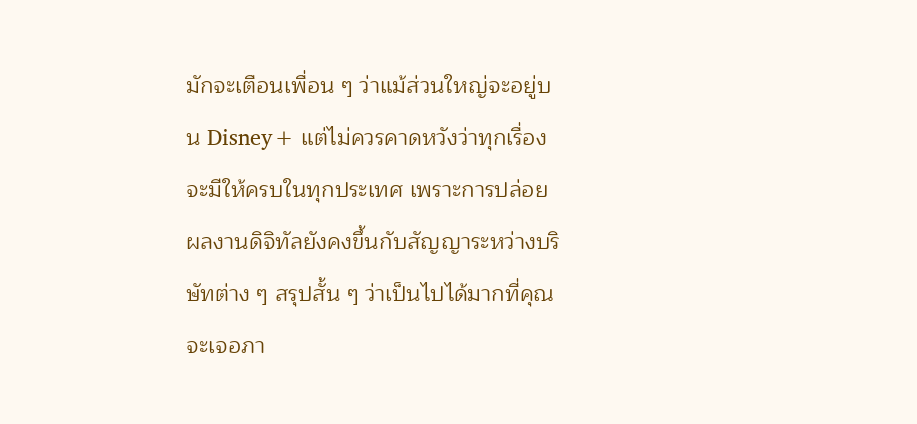มักจะเตือนเพื่อน ๆ ว่าแม้ส่วนใหญ่จะอยู่บน Disney+ แต่ไม่ควรคาดหวังว่าทุกเรื่องจะมีให้ครบในทุกประเทศ เพราะการปล่อยผลงานดิจิทัลยังคงขึ้นกับสัญญาระหว่างบริษัทต่าง ๆ สรุปสั้น ๆ ว่าเป็นไปได้มากที่คุณจะเจอภา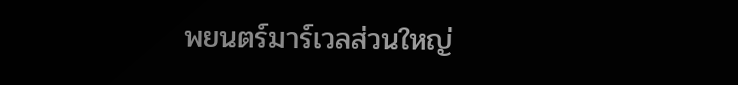พยนตร์มาร์เวลส่วนใหญ่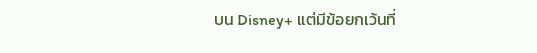บน Disney+ แต่มีข้อยกเว้นที่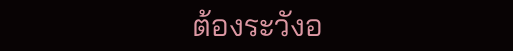ต้องระวังอ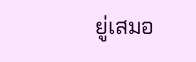ยู่เสมอ